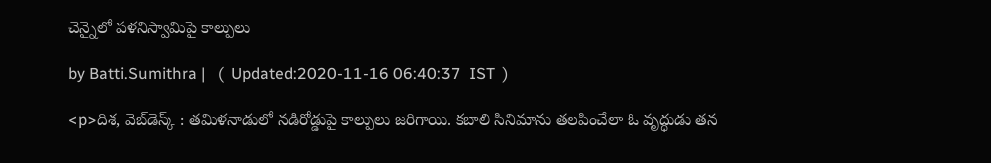చెన్నైలో పళనిస్వామిపై కాల్పులు

by Batti.Sumithra |   (  Updated:2020-11-16 06:40:37  IST  )

<p>దిశ, వెబ్‌డెస్క్ : తమిళనాడులో నడిరోడ్డుపై కాల్పులు జరిగాయి. కబాలి సినిమాను తలపించేలా ఓ వృద్ధుడు తన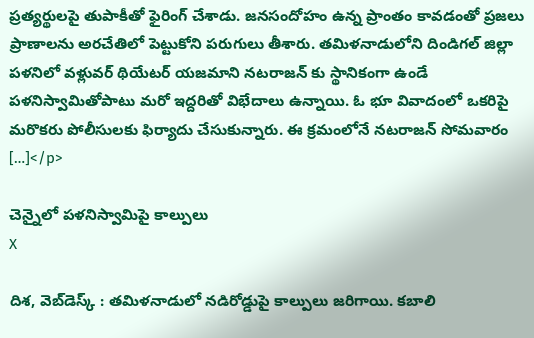ప్రత్యర్థులపై తుపాకీతో ఫైరింగ్ చేశాడు. జనసందోహం ఉన్న ప్రాంతం కావడంతో ప్రజలు ప్రాణాలను అరచేతిలో పెట్టుకోని పరుగులు తీశారు. తమిళనాడులోని దిండిగల్ జిల్లా పళనిలో వళ్లువర్ థియేటర్ యజమాని నటరాజన్ కు స్థానికంగా ఉండే పళనిస్వామితోపాటు మరో ఇద్దరితో విభేదాలు ఉన్నాయి. ఓ భూ వివాదంలో ఒకరిపై మరొకరు పోలీసులకు ఫిర్యాదు చేసుకున్నారు. ఈ క్రమంలోనే నటరాజన్ సోమవారం […]</p>

చెన్నైలో పళనిస్వామిపై కాల్పులు
X

దిశ, వెబ్‌డెస్క్ : తమిళనాడులో నడిరోడ్డుపై కాల్పులు జరిగాయి. కబాలి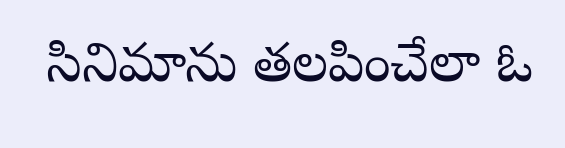సినిమాను తలపించేలా ఓ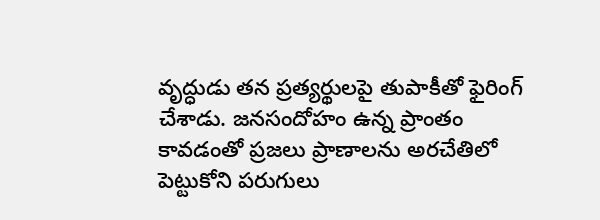వృద్ధుడు తన ప్రత్యర్థులపై తుపాకీతో ఫైరింగ్ చేశాడు. జనసందోహం ఉన్న ప్రాంతం కావడంతో ప్రజలు ప్రాణాలను అరచేతిలో పెట్టుకోని పరుగులు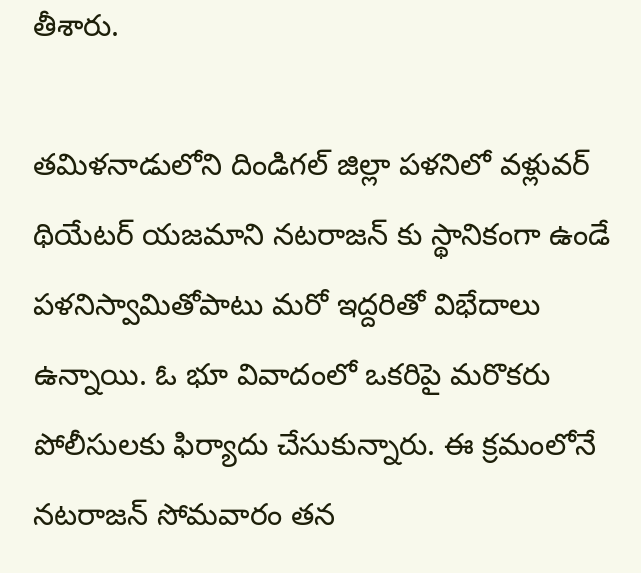తీశారు.

తమిళనాడులోని దిండిగల్ జిల్లా పళనిలో వళ్లువర్ థియేటర్ యజమాని నటరాజన్ కు స్థానికంగా ఉండే పళనిస్వామితోపాటు మరో ఇద్దరితో విభేదాలు ఉన్నాయి. ఓ భూ వివాదంలో ఒకరిపై మరొకరు పోలీసులకు ఫిర్యాదు చేసుకున్నారు. ఈ క్రమంలోనే నటరాజన్ సోమవారం తన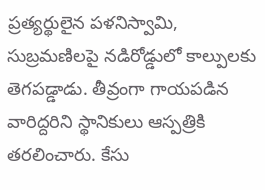ప్రత్యర్థులైన పళనిస్వామి, సుబ్రమణిలపై నడిరోడ్డులో కాల్పులకు తెగపడ్డాడు. తీవ్రంగా గాయపడిన వారిద్దరిని స్థానికులు ఆస్పత్రికి తరలించారు. కేసు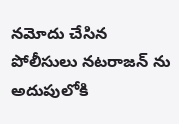నమోదు చేసిన పోలీసులు నటరాజన్ ను అదుపులోకి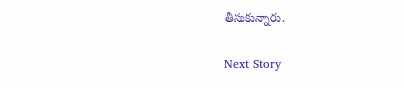తీసుకున్నారు.

Next Story